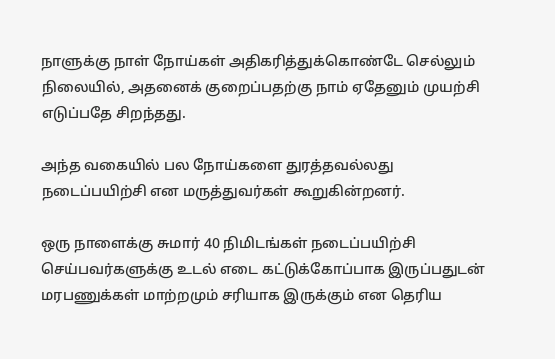நாளுக்கு நாள் நோய்கள் அதிகரித்துக்கொண்டே செல்லும் நிலையில், அதனைக் குறைப்பதற்கு நாம் ஏதேனும் முயற்சி எடுப்பதே சிறந்தது.

அந்த வகையில் பல நோய்களை துரத்தவல்லது நடைப்பயிற்சி என மருத்துவர்கள் கூறுகின்றனர்.

ஒரு நாளைக்கு சுமார் 40 நிமிடங்கள் நடைப்பயிற்சி செய்பவர்களுக்கு உடல் எடை கட்டுக்கோப்பாக இருப்பதுடன் மரபணுக்கள் மாற்றமும் சரியாக இருக்கும் என தெரிய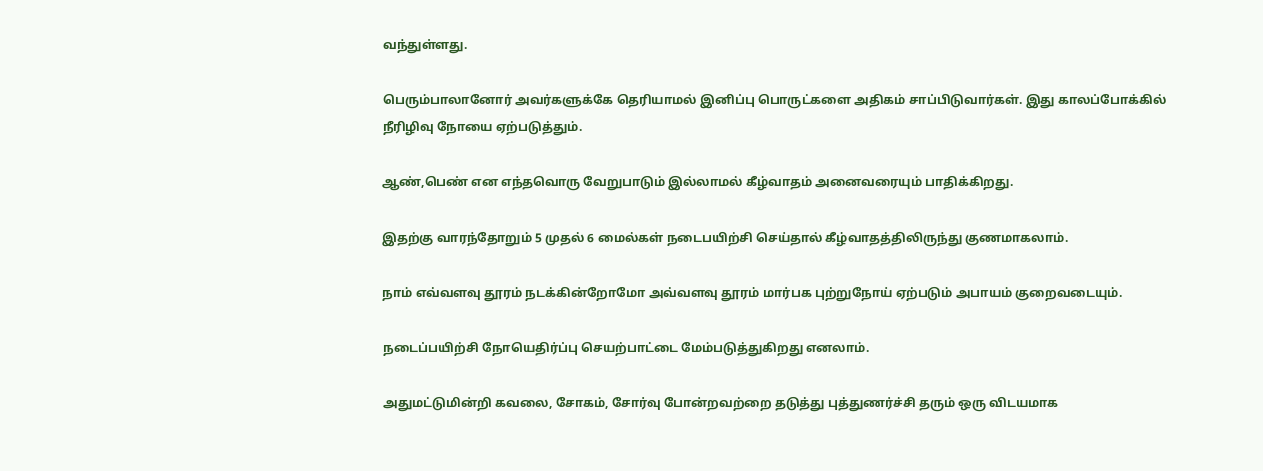வந்துள்ளது.

பெரும்பாலானோர் அவர்களுக்கே தெரியாமல் இனிப்பு பொருட்களை அதிகம் சாப்பிடுவார்கள். இது காலப்போக்கில் நீரிழிவு நோயை ஏற்படுத்தும்.

ஆண்,பெண் என எந்தவொரு வேறுபாடும் இல்லாமல் கீழ்வாதம் அனைவரையும் பாதிக்கிறது.

இதற்கு வாரந்தோறும் 5 முதல் 6 மைல்கள் நடைபயிற்சி செய்தால் கீழ்வாதத்திலிருந்து குணமாகலாம்.

நாம் எவ்வளவு தூரம் நடக்கின்றோமோ அவ்வளவு தூரம் மார்பக புற்றுநோய் ஏற்படும் அபாயம் குறைவடையும்.

நடைப்பயிற்சி நோயெதிர்ப்பு செயற்பாட்டை மேம்படுத்துகிறது எனலாம்.

அதுமட்டுமின்றி கவலை, சோகம், சோர்வு போன்றவற்றை தடுத்து புத்துணர்ச்சி தரும் ஒரு விடயமாக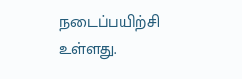நடைப்பயிற்சி உள்ளது.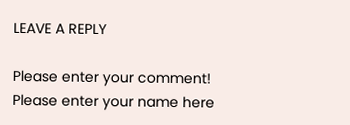LEAVE A REPLY

Please enter your comment!
Please enter your name here